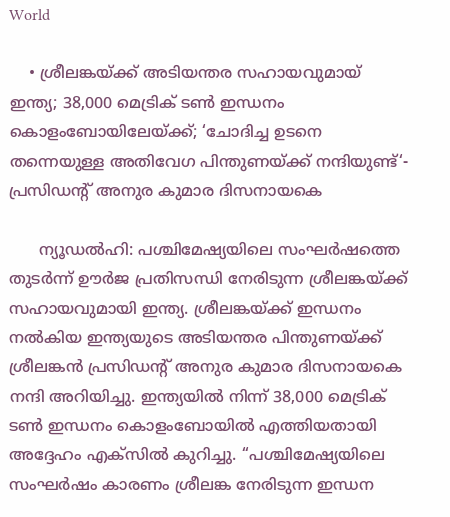World

    • ശ്രീലങ്കയ്ക്ക് അടിയന്തര സഹായവുമായ് ഇന്ത്യ; 38,000 മെട്രിക് ടൺ ഇന്ധനം കൊളംബോയിലേയ്ക്ക്; ‘ചോദിച്ച ഉടനെ തന്നെയുള്ള അതിവേഗ പിന്തുണയ്ക്ക് നന്ദിയുണ്ട്‘- പ്രസിഡന്റ് അനുര കുമാര ദിസനായകെ

      ന്യൂഡൽഹി: പശ്ചിമേഷ്യയിലെ സംഘർഷത്തെ തുടർന്ന് ഊർജ പ്രതിസന്ധി നേരിടുന്ന ശ്രീലങ്കയ്ക്ക് സഹായവുമായി ഇന്ത്യ. ശ്രീലങ്കയ്ക്ക് ഇന്ധനം നൽകിയ ഇന്ത്യയുടെ അടിയന്തര പിന്തുണയ്ക്ക് ശ്രീലങ്കൻ പ്രസിഡന്റ് അനുര കുമാര ദിസനായകെ നന്ദി അറിയിച്ചു. ഇന്ത്യയിൽ നിന്ന് 38,000 മെട്രിക് ടൺ ഇന്ധനം കൊളംബോയിൽ എത്തിയതായി അദ്ദേഹം എക്സിൽ കുറിച്ചു. ‘‘പശ്ചിമേഷ്യയിലെ സംഘർഷം കാരണം ശ്രീലങ്ക നേരിടുന്ന ഇന്ധന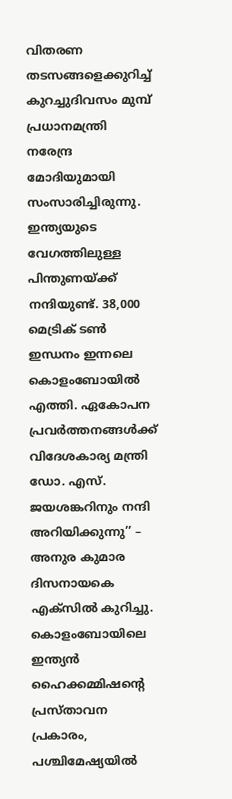വിതരണ തടസങ്ങളെക്കുറിച്ച് കുറച്ചുദിവസം മുമ്പ് പ്രധാനമന്ത്രി നരേന്ദ്ര മോദിയുമായി സംസാരിച്ചിരുന്നു. ഇന്ത്യയുടെ വേഗത്തിലുള്ള പിന്തുണയ്ക്ക് നന്ദിയുണ്ട്. 38,000 മെട്രിക് ടൺ ഇന്ധനം ഇന്നലെ കൊളംബോയിൽ എത്തി. ഏകോപന പ്രവർത്തനങ്ങൾക്ക് വിദേശകാര്യ മന്ത്രി ഡോ. എസ്. ജയശങ്കറിനും നന്ദി അറിയിക്കുന്നു’’ – അനുര കുമാര ദിസനായകെ എക്സിൽ കുറിച്ചു. കൊളംബോയിലെ ഇന്ത്യൻ ഹൈക്കമ്മിഷന്റെ പ്രസ്താവന പ്രകാരം, പശ്ചിമേഷ്യയിൽ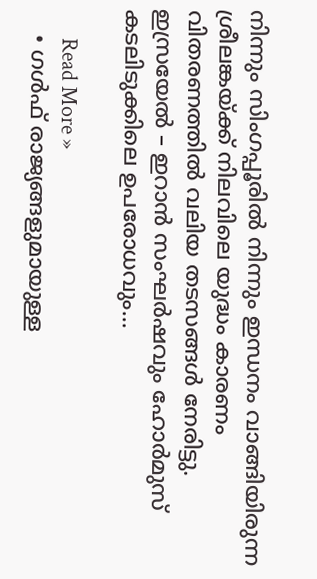നിന്നും സിംഗപ്പൂരിൽ നിന്നും ഇന്ധനം വാങ്ങിയിരുന്ന ശ്രീലങ്കയ്ക്ക് നിലവിലെ യുദ്ധം കാരണം വിതരണത്തിൽ വലിയ തടസങ്ങൾ നേരിട്ടു. ഇസ്രയേൽ – ഇറാൻ സംഘർഷവും ഹോർമുസ് കടലിടുക്കിലെ ഉപരോധവും…

      Read More »
    • ഗൾഫ് രാജ്യങ്ങളുമായുള്ള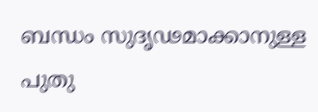ബന്ധം സുദൃഢമാക്കാനുള്ള പുതു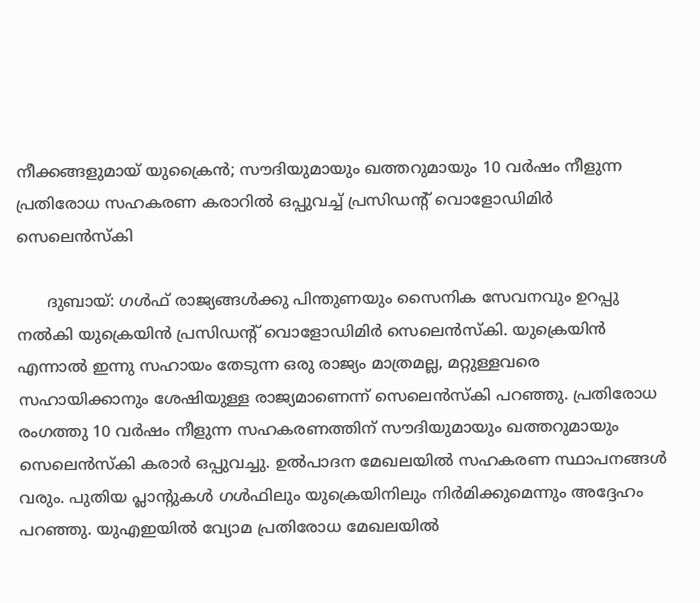നീക്കങ്ങളുമായ് യുക്രൈൻ; സൗദിയുമായും ഖത്തറുമായും 10 വർഷം നീളുന്ന പ്രതിരോധ സഹകരണ കരാറിൽ ഒപ്പുവച്ച് പ്രസിഡന്റ് വൊളോഡിമിർ സെലെൻസ്കി

      ദുബായ്: ഗൾഫ് രാജ്യങ്ങൾക്കു പിന്തുണയും സൈനിക സേവനവും ഉറപ്പു നൽകി യുക്രെയിൻ പ്രസിഡന്റ് വൊളോഡിമിർ സെലെൻസ്കി. യുക്രെയിൻ എന്നാൽ ഇന്നു സഹായം തേടുന്ന ഒരു രാജ്യം മാത്രമല്ല, മറ്റുള്ളവരെ സഹായിക്കാനും ശേഷിയുള്ള രാജ്യമാണെന്ന് സെലെൻസ്കി പറഞ്ഞു. പ്രതിരോധ രംഗത്തു 10 വർഷം നീളുന്ന സഹകരണത്തിന് സൗദിയുമായും ഖത്തറുമായും സെലെൻസ്കി കരാർ ഒപ്പുവച്ചു. ഉൽപാദന മേഖലയിൽ സഹകരണ സ്ഥാപനങ്ങൾ വരും. പുതിയ പ്ലാന്റുകൾ ഗൾഫിലും യുക്രെയിനിലും നിർമിക്കുമെന്നും അദ്ദേഹം പറഞ്ഞു. യുഎഇയിൽ വ്യോമ പ്രതിരോധ മേഖലയിൽ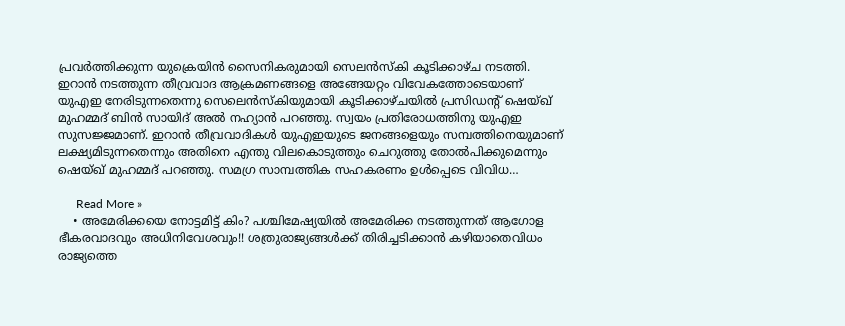പ്രവർത്തിക്കുന്ന യുക്രെയിൻ സൈനികരുമായി സെലൻസ്കി കൂടിക്കാഴ്ച നടത്തി. ഇറാൻ നടത്തുന്ന തീവ്രവാദ ആക്രമണങ്ങളെ അങ്ങേയറ്റം വിവേകത്തോടെയാണ് യുഎഇ നേരിടുന്നതെന്നു സെലെൻസ്കിയുമായി കൂടിക്കാഴ്ചയിൽ പ്രസിഡന്റ് ഷെയ്ഖ് മുഹമ്മദ് ബിൻ സായിദ് അൽ നഹ്യാൻ പറഞ്ഞു. സ്വയം പ്രതിരോധത്തിനു യുഎഇ സുസജ്ജമാണ്. ഇറാൻ തീവ്രവാദികൾ യുഎഇയുടെ ജനങ്ങളെയും സമ്പത്തിനെയുമാണ് ലക്ഷ്യമിടുന്നതെന്നും അതിനെ എന്തു വിലകൊടുത്തും ചെറുത്തു തോൽപിക്കുമെന്നും ഷെയ്ഖ് മുഹമ്മദ് പറഞ്ഞു. സമഗ്ര സാമ്പത്തിക സഹകരണം ഉൾപ്പെടെ വിവിധ…

      Read More »
    • അമേരിക്കയെ നോട്ടമിട്ട് കിം? പശ്ചിമേഷ്യയിൽ അമേരിക്ക നടത്തുന്നത് ആഗോള ഭീകരവാദവും അധിനിവേശവും!! ശത്രുരാജ്യങ്ങൾക്ക് തിരിച്ചടിക്കാൻ കഴിയാതെവിധം രാജ്യത്തെ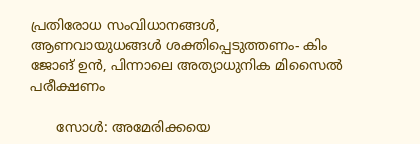പ്രതിരോധ സംവിധാനങ്ങൾ, ആണവായുധങ്ങൾ ശക്തിപ്പെടുത്തണം- കിം ജോങ് ഉൻ, പിന്നാലെ അത്യാധുനിക മിസൈൽ പരീക്ഷണം

      സോൾ: അമേരിക്കയെ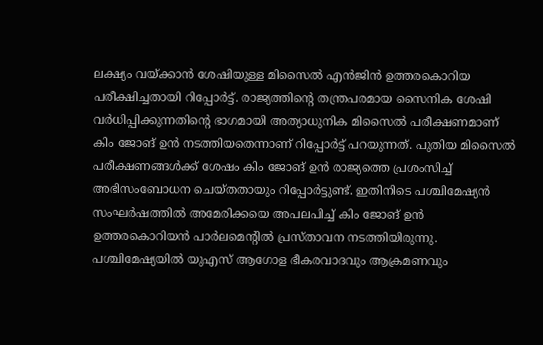ലക്ഷ്യം വയ്ക്കാൻ ശേഷിയുള്ള മിസൈൽ എൻ‍ജിൻ ഉത്തരകൊറിയ പരീക്ഷിച്ചതായി റിപ്പോർട്ട്. രാജ്യത്തിന്റെ തന്ത്രപരമായ സൈനിക ശേഷി വർധിപ്പിക്കുന്നതിൻ്റെ ഭാഗമായി അത്യാധുനിക മിസൈൽ പരീക്ഷണമാണ് കിം ജോങ് ഉൻ നടത്തിയതെന്നാണ് റിപ്പോർ‌ട്ട് പറയുന്നത്. പുതിയ മിസൈൽ പരീക്ഷണങ്ങൾക്ക് ശേഷം കിം ജോങ് ഉൻ രാജ്യത്തെ പ്രശംസിച്ച് അഭിസംബോധന ചെയ്തതായും റിപ്പോർട്ടുണ്ട്. ഇതിനിടെ പശ്ചിമേഷ്യൻ സംഘർഷത്തിൽ അമേരിക്കയെ അപലപിച്ച് കിം ജോങ് ഉൻ ഉത്തരകൊറിയൻ പാർലമെൻ്റിൽ പ്രസ്താവന നടത്തിയിരുന്നു. പശ്ചിമേഷ്യയിൽ യുഎസ് ആഗോള ഭീകരവാദവും ആക്രമണവും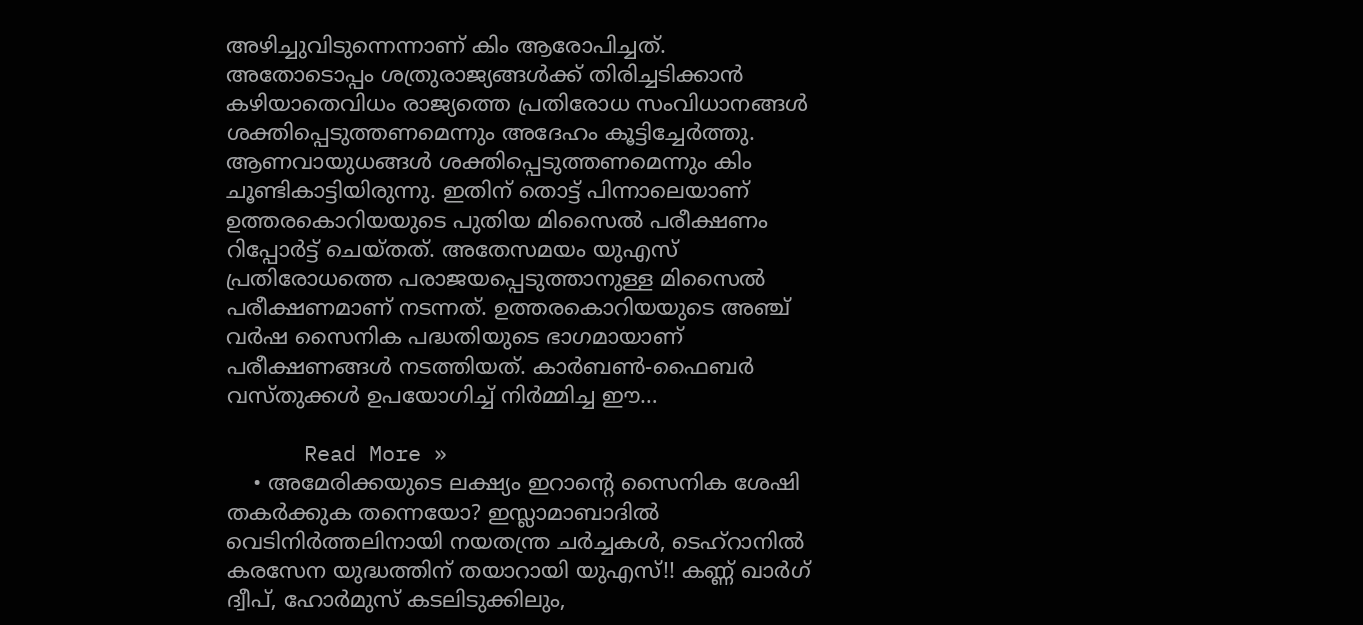അഴിച്ചുവിടുന്നെന്നാണ് കിം ആരോപിച്ചത്. അതോടൊപ്പം ശത്രുരാജ്യങ്ങൾക്ക് തിരിച്ചടിക്കാൻ കഴിയാതെവിധം രാജ്യത്തെ പ്രതിരോധ സംവിധാനങ്ങൾ ശക്തിപ്പെടുത്തണമെന്നും അദേഹം കൂട്ടിച്ചേർത്തു. ആണവായുധങ്ങൾ ശക്തിപ്പെടുത്തണമെന്നും കിം ചൂണ്ടികാട്ടിയിരുന്നു. ഇതിന് തൊട്ട് പിന്നാലെയാണ് ഉത്തരകൊറിയയുടെ പുതിയ മിസൈൽ പരീക്ഷണം റിപ്പോർട്ട് ചെയ്തത്. അതേസമയം യുഎസ് പ്രതിരോധത്തെ പരാജയപ്പെടുത്താനുള്ള മിസൈൽ പരീക്ഷണമാണ് നടന്നത്. ഉത്തരകൊറിയയുടെ അഞ്ച് വർഷ സൈനിക പദ്ധതിയുടെ ഭാഗമായാണ് പരീക്ഷണങ്ങൾ നടത്തിയത്. കാർബൺ-ഫൈബർ വസ്തുക്കൾ ഉപയോഗിച്ച് നിർമ്മിച്ച ഈ…

      Read More »
    • അമേരിക്കയുടെ ലക്ഷ്യം ഇറാന്റെ സൈനിക ശേഷി തകർക്കുക തന്നെയോ? ഇസ്ലാമാബാദിൽ വെടിനിർത്തലിനായി നയതന്ത്ര ചർച്ചകൾ, ടെഹ്റാനിൽ കരസേന യുദ്ധത്തിന് തയാറായി യുഎസ്!! കണ്ണ് ഖാർഗ് ദ്വീപ്, ഹോർമുസ് കടലിടുക്കിലും,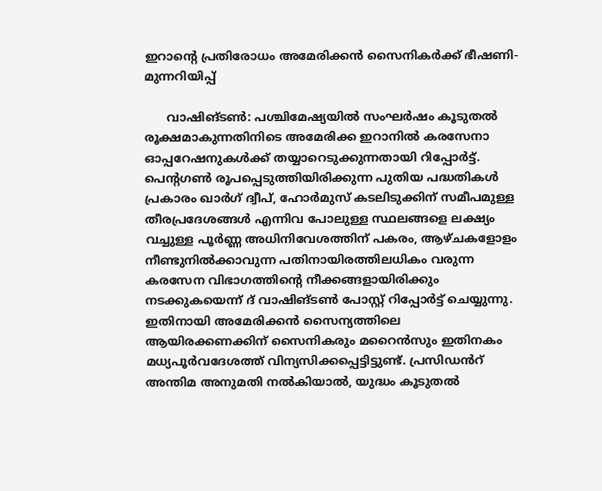ഇറാന്റെ പ്രതിരോധം അമേരിക്കൻ സൈനികർക്ക് ഭീഷണി- മുന്നറിയിപ്പ്

      വാഷിങ്ടൺ: പശ്ചിമേഷ്യയിൽ സംഘർഷം കൂടുതൽ രൂക്ഷമാകുന്നതിനിടെ അമേരിക്ക ഇറാനിൽ കരസേനാ ഓപ്പറേഷനുകൾക്ക് തയ്യാറെടുക്കുന്നതായി റിപ്പോർട്ട്. പെന്റഗൺ രൂപപ്പെടുത്തിയിരിക്കുന്ന പുതിയ പദ്ധതികൾ പ്രകാരം ഖാർഗ് ദ്വീപ്, ഹോർമുസ് കടലിടുക്കിന് സമീപമുള്ള തീരപ്രദേശങ്ങൾ എന്നിവ പോലുള്ള സ്ഥലങ്ങളെ ലക്ഷ്യം വച്ചുള്ള പൂർണ്ണ അധിനിവേശത്തിന് പകരം, ആഴ്ചകളോളം നീണ്ടുനിൽക്കാവുന്ന പതിനായിരത്തിലധികം വരുന്ന കരസേന വിഭാഗത്തിന്റെ നീക്കങ്ങളായിരിക്കും നടക്കുകയെന്ന് ദ് വാഷിങ്ടൺ പോസ്റ്റ് റിപ്പോർട്ട് ചെയ്യുന്നു. ഇതിനായി അമേരിക്കൻ സൈന്യത്തിലെ ആയിരക്കണക്കിന് സൈനികരും മറൈൻസും ഇതിനകം മധ്യപൂർവദേശത്ത് വിന്യസിക്കപ്പെട്ടിട്ടുണ്ട്. പ്രസിഡൻറ് അന്തിമ അനുമതി നൽകിയാൽ, യുദ്ധം കൂടുതൽ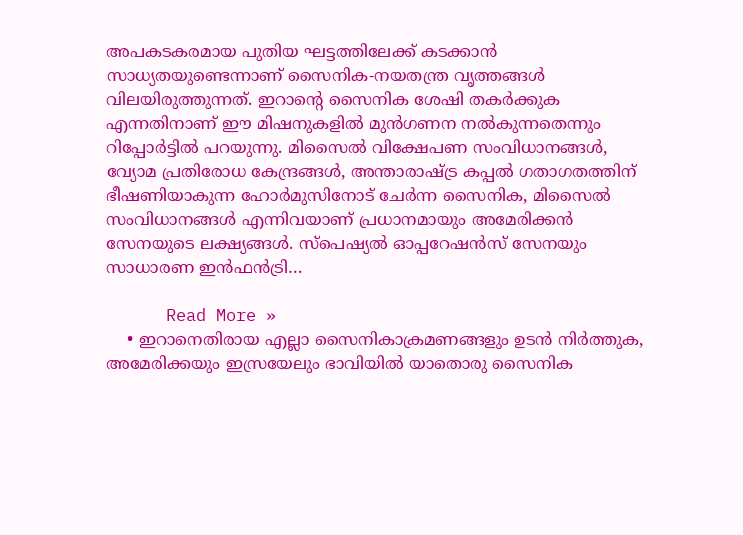അപകടകരമായ പുതിയ ഘട്ടത്തിലേക്ക് കടക്കാൻ സാധ്യതയുണ്ടെന്നാണ് സൈനിക-നയതന്ത്ര വൃത്തങ്ങൾ വിലയിരുത്തുന്നത്. ഇറാന്റെ സൈനിക ശേഷി തകർക്കുക എന്നതിനാണ് ഈ മിഷനുകളിൽ മുൻഗണന നൽകുന്നതെന്നും റിപ്പോർട്ടിൽ പറയുന്നു. മിസൈൽ വിക്ഷേപണ സംവിധാനങ്ങൾ, വ്യോമ പ്രതിരോധ കേന്ദ്രങ്ങൾ, അന്താരാഷ്ട്ര കപ്പൽ ഗതാഗതത്തിന് ഭീഷണിയാകുന്ന ഹോർമുസിനോട് ചേർന്ന സൈനിക, മിസൈൽ സംവിധാനങ്ങൾ എന്നിവയാണ് പ്രധാനമായും അമേരിക്കൻ സേനയുടെ ലക്ഷ്യങ്ങൾ. സ്പെഷ്യൽ ഓപ്പറേഷൻസ് സേനയും സാധാരണ ഇൻഫൻട്രി…

      Read More »
    • ഇറാനെതിരായ എല്ലാ സൈനികാക്രമണങ്ങളും ഉടൻ നിർത്തുക, അമേരിക്കയും ഇസ്രയേലും ഭാവിയിൽ യാതൊരു സൈനിക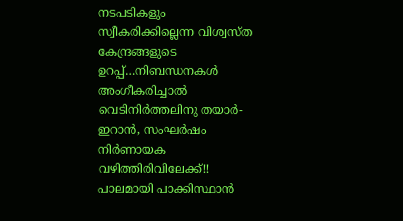നടപടികളും സ്വീകരിക്കില്ലെന്ന വിശ്വസ്ത കേന്ദ്രങ്ങളുടെ ഉറപ്പ്…നിബന്ധനകൾ അംഗീകരിച്ചാൽ വെ‌ടിനിർത്തലിനു തയാർ- ഇറാൻ, സംഘർഷം നിർണായക വഴിത്തിരിവിലേക്ക്!! പാലമായി പാക്കിസ്ഥാൻ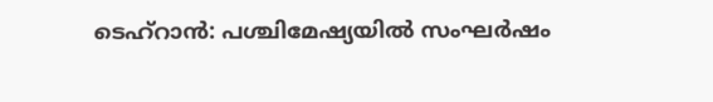ടെഹ്റാൻ: പശ്ചിമേഷ്യയിൽ സംഘർഷം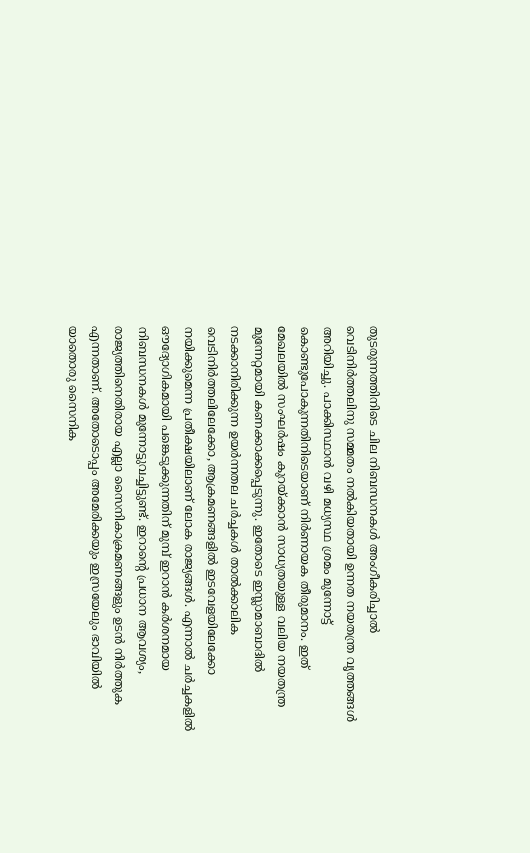തുടരുന്നത്തിനിടെ ചില നിബന്ധനകൾ അംഗീകരിച്ചാൽ വെടിനിർത്തലിനു സമ്മതം നൽകിയതായി ഉന്നത നയതന്ത്ര വൃത്തങ്ങൾ അറിയിച്ചു. പാക്കിസ്ഥാൻ വഴി മധ്യസ്ഥ ശ്രമം മുന്നോട്ട് കൊണ്ടുപോകുന്നതിനിടെയാണ് നിർണായക തീരുമാനം. ഇത് മേഖലയിൽ സംഘർഷം കുറയ്ക്കാൻ സാധ്യതയുള്ള വലിയ നയതന്ത്ര മുന്നേറ്റമായി കണക്കാക്കപ്പെടുന്നു. ഇതോടെ ഇസ്ലാമാബാദിൽ നടക്കാനിരിക്കുന്ന ഉയർന്നതല ചർച്ചകൾ താൽക്കാലിക വെടിനിർത്തലിലേക്കോ, ആക്രമണങ്ങളിൽ ഇടവേളയിലേക്കോ നയിക്കുമെന്ന പ്രതീക്ഷയിലാണ് ലോക രാജ്യങ്ങൾ. എന്നാൽ ചർച്ചകളിൽ ഔദ്യോഗികമായി പങ്കെടുക്കുന്നതിന് മുമ്പ് ഇറാൻ കർശനമായ നിബന്ധനകൾ മുന്നോട്ടുവച്ചിട്ടുണ്ട്. ഇറാന്റെ പ്രധാന ആവശ്യം, രാജ്യത്തിനെതിരായ എല്ലാ സൈനികാക്രമണങ്ങളും ഉടൻ നിർത്തുക എന്നതാണ്. അതോടൊപ്പം അമേരിക്കയും ഇസ്രയേലും ഭാവിയിൽ യാതൊരു സൈനിക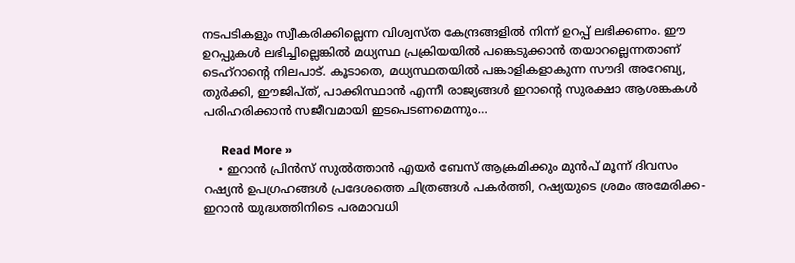നടപടികളും സ്വീകരിക്കില്ലെന്ന വിശ്വസ്ത കേന്ദ്രങ്ങളിൽ നിന്ന് ഉറപ്പ് ലഭിക്കണം. ഈ ഉറപ്പുകൾ ലഭിച്ചില്ലെങ്കിൽ മധ്യസ്ഥ പ്രക്രിയയിൽ പങ്കെടുക്കാൻ തയാറല്ലെന്നതാണ് ടെഹ്റാന്റെ നിലപാട്. കൂടാതെ, മധ്യസ്ഥതയിൽ പങ്കാളികളാകുന്ന സൗദി അറേബ്യ, തുർക്കി, ഈജിപ്ത്, പാക്കിസ്ഥാൻ എന്നീ രാജ്യങ്ങൾ ഇറാന്റെ സുരക്ഷാ ആശങ്കകൾ പരിഹരിക്കാൻ സജീവമായി ഇടപെടണമെന്നും…

      Read More »
    • ഇറാൻ പ്രിൻസ് സുൽത്താൻ എയർ ബേസ് ആക്രമിക്കും മുൻപ് മൂന്ന് ദിവസം റഷ്യൻ ഉപഗ്രഹങ്ങൾ പ്രദേശത്തെ ചിത്രങ്ങൾ പകർത്തി, റഷ്യയുടെ ശ്രമം അമേരിക്ക- ഇറാൻ യുദ്ധത്തിനി‌ടെ പരമാവധി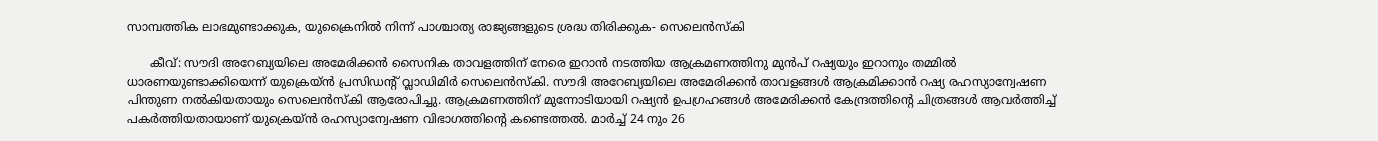സാമ്പത്തിക ലാഭമുണ്ടാക്കുക, യുക്രൈനിൽ നിന്ന് പാശ്ചാത്യ രാജ്യങ്ങളുടെ ശ്രദ്ധ തിരിക്കുക- സെലെൻസ്‌കി

      കീവ്: സൗദി അറേബ്യയിലെ അമേരിക്കൻ സൈനിക താവളത്തിന് നേരെ ഇറാൻ നടത്തിയ ആക്രമണത്തിനു മുൻപ് റഷ്യയും ഇറാനും തമ്മിൽ ധാരണയുണ്ടാക്കിയെന്ന് യുക്രെയ്ൻ പ്രസിഡന്റ് വ്ലാഡിമിർ സെലെൻസ്‌കി. സൗദി അറേബ്യയിലെ അമേരിക്കൻ താവളങ്ങൾ ആക്രമിക്കാൻ റഷ്യ രഹസ്യാന്വേഷണ പിന്തുണ നൽകിയതായും സെലെൻസ്‌കി ആരോപിച്ചു. ആക്രമണത്തിന് മുന്നോടിയായി റഷ്യൻ ഉപഗ്രഹങ്ങൾ അമേരിക്കൻ കേന്ദ്രത്തിന്റെ ചിത്രങ്ങൾ ആവർത്തിച്ച് പകർത്തിയതായാണ് യുക്രെയ്ൻ രഹസ്യാന്വേഷണ വിഭാഗത്തിന്റെ കണ്ടെത്തൽ. മാർച്ച് 24 നും 26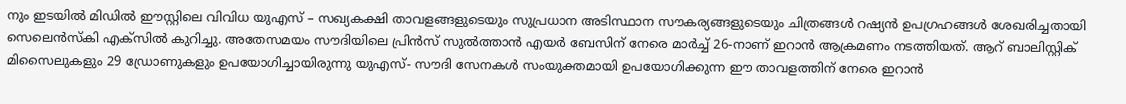നും ഇടയിൽ മിഡിൽ ഈസ്റ്റിലെ വിവിധ യുഎസ് – സഖ്യകക്ഷി താവളങ്ങളുടെയും സുപ്രധാന അടിസ്ഥാന സൗകര്യങ്ങളുടെയും ചിത്രങ്ങൾ റഷ്യൻ ഉപഗ്രഹങ്ങൾ ശേഖരിച്ചതായി സെലെൻസ്‌കി എക്സിൽ കുറിച്ചു. അതേസമയം സൗദിയിലെ പ്രിൻസ് സുൽത്താൻ എയർ ബേസിന് നേരെ മാർച്ച് 26-നാണ് ഇറാൻ ആക്രമണം നടത്തിയത്. ആറ് ബാലിസ്റ്റിക് മിസൈലുകളും 29 ഡ്രോണുകളും ഉപയോഗിച്ചായിരുന്നു യുഎസ്- സൗദി സേനകൾ സംയുക്തമായി ഉപയോഗിക്കുന്ന ഈ താവളത്തിന് നേരെ ഇറാൻ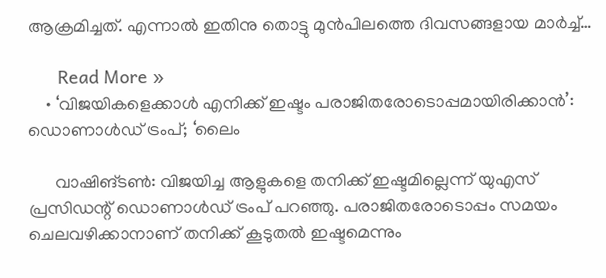ആക്രമിച്ചത്. എന്നാൽ ഇതിനു തൊട്ടു മുൻപിലത്തെ ദിവസങ്ങളായ മാർച്ച്…

      Read More »
    • ‘വിജയികളെക്കാൾ എനിക്ക് ഇഷ്ടം പരാജിതരോടൊപ്പമായിരിക്കാൻ’: ഡൊണാൾഡ് ട്രംപ്; ‘ലൈം

      വാഷിങ്ടൺ: വിജയിച്ച ആളുകളെ തനിക്ക് ഇഷ്ടമില്ലെന്ന് യുഎസ് പ്രസിഡന്റ് ഡൊണാൾഡ് ട്രംപ് പറഞ്ഞു. പരാജിതരോടൊപ്പം സമയം ചെലവഴിക്കാനാണ് തനിക്ക് കൂടുതൽ ഇഷ്ടമെന്നും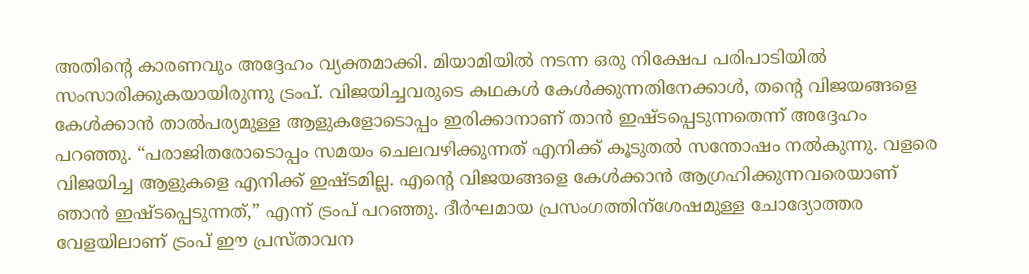അതിന്റെ കാരണവും അദ്ദേഹം വ്യക്തമാക്കി. മിയാമിയിൽ നടന്ന ഒരു നിക്ഷേപ പരിപാടിയിൽ സംസാരിക്കുകയായിരുന്നു ട്രംപ്. വിജയിച്ചവരുടെ കഥകൾ കേൾക്കുന്നതിനേക്കാൾ, തന്റെ വിജയങ്ങളെ കേൾക്കാൻ താൽപര്യമുള്ള ആളുകളോടൊപ്പം ഇരിക്കാനാണ് താൻ ഇഷ്ടപ്പെടുന്നതെന്ന് അദ്ദേഹം പറഞ്ഞു. “പരാജിതരോടൊപ്പം സമയം ചെലവഴിക്കുന്നത് എനിക്ക് കൂടുതൽ സന്തോഷം നൽകുന്നു. വളരെ വിജയിച്ച ആളുകളെ എനിക്ക് ഇഷ്ടമില്ല. എന്റെ വിജയങ്ങളെ കേൾക്കാൻ ആഗ്രഹിക്കുന്നവരെയാണ് ഞാൻ ഇഷ്ടപ്പെടുന്നത്,” എന്ന് ട്രംപ് പറഞ്ഞു. ദീർഘമായ പ്രസംഗത്തിന്ശേഷമുള്ള ചോദ്യോത്തര വേളയിലാണ് ട്രംപ് ഈ പ്രസ്താവന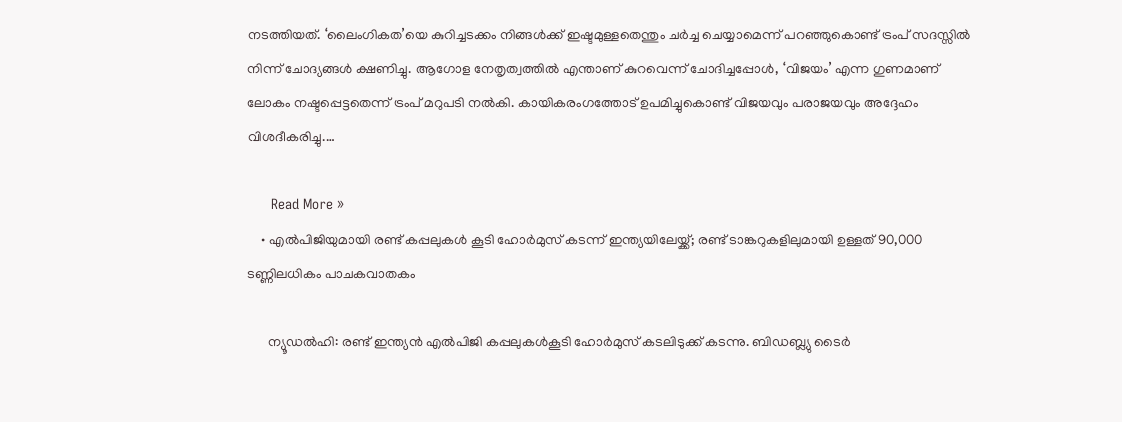നടത്തിയത്. ‘ലൈംഗികത’യെ കുറിച്ചടക്കം നിങ്ങൾക്ക് ഇഷ്ടമുള്ളതെന്തും ചർച്ച ചെയ്യാമെന്ന് പറഞ്ഞുകൊണ്ട് ട്രംപ് സദസ്സിൽ നിന്ന് ചോദ്യങ്ങൾ ക്ഷണിച്ചു. ആഗോള നേതൃത്വത്തിൽ എന്താണ് കുറവെന്ന് ചോദിച്ചപ്പോൾ, ‘വിജയം’ എന്ന ഗുണമാണ് ലോകം നഷ്ടപ്പെട്ടതെന്ന് ട്രംപ് മറുപടി നൽകി. കായികരംഗത്തോട് ഉപമിച്ചുകൊണ്ട് വിജയവും പരാജയവും അദ്ദേഹം വിശദീകരിച്ചു.…

      Read More »
    • എൽപിജിയുമായി രണ്ട് കപ്പലുകൾ കൂടി ഹോർമുസ് കടന്ന് ഇന്ത്യയിലേയ്ക്ക്; രണ്ട് ടാങ്കറുകളിലുമായി ഉള്ളത് 90,000 ടണ്ണിലധികം പാചകവാതകം

      ന്യൂഡൽഹി: രണ്ട് ഇന്ത്യൻ എൽപിജി കപ്പലുകൾകൂടി ഹോർമുസ് കടലിടുക്ക് കടന്നു. ബിഡബ്ല്യു ടൈർ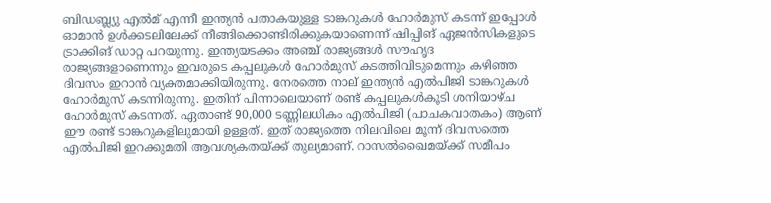ബിഡബ്ല്യു എൽമ് എന്നീ ഇന്ത്യൻ പതാകയുള്ള ടാങ്കറുകൾ ഹോർമുസ് കടന്ന് ഇപ്പോൾ ഓമാൻ ഉൾക്കടലിലേക്ക് നീങ്ങിക്കൊണ്ടിരിക്കുകയാണെന്ന് ഷിപ്പിങ് ഏജൻസികളുടെ ട്രാക്കിങ് ഡാറ്റ പറയുന്നു. ഇന്ത്യയടക്കം അഞ്ച് രാജ്യങ്ങൾ സൗഹൃദ രാജ്യങ്ങളാണെന്നും ഇവരുടെ കപ്പലുകൾ ഹോർമുസ് കടത്തിവിടുമെന്നും കഴിഞ്ഞ ദിവസം ഇറാൻ വ്യക്തമാക്കിയിരുന്നു. നേരത്തെ നാല് ഇന്ത്യൻ എൽപിജി ടാങ്കറുകൾ ഹോർമുസ് കടന്നിരുന്നു. ഇതിന് പിന്നാലെയാണ് രണ്ട് കപ്പലുകൾകൂടി ശനിയാഴ്ച ഹോർമുസ് കടന്നത്. ഏതാണ്ട് 90,000 ടണ്ണിലധികം എൽപിജി (പാചകവാതകം) ആണ് ഈ രണ്ട് ടാങ്കറുകളിലുമായി ഉള്ളത്. ഇത് രാജ്യത്തെ നിലവിലെ മൂന്ന് ദിവസത്തെ എൽപിജി ഇറക്കുമതി ആവശ്യകതയ്ക്ക് തുല്യമാണ്. റാസൽഖൈമയ്ക്ക് സമീപം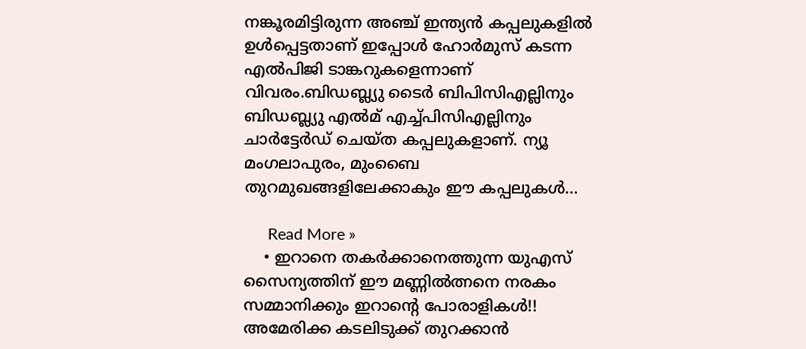നങ്കൂരമിട്ടിരുന്ന അഞ്ച് ഇന്ത്യൻ കപ്പലുകളിൽ ഉൾപ്പെട്ടതാണ് ഇപ്പോൾ ഹോർമുസ് കടന്ന എൽപിജി ടാങ്കറുകളെന്നാണ് വിവരം.ബിഡബ്ല്യു ടൈർ ബിപിസിഎല്ലിനും ബിഡബ്ല്യു എൽമ് എച്ച്പിസിഎല്ലിനും ചാർട്ടേർഡ് ചെയ്ത കപ്പലുകളാണ്. ന്യൂ മംഗലാപുരം, മുംബൈ തുറമുഖങ്ങളിലേക്കാകും ഈ കപ്പലുകൾ…

      Read More »
    • ഇറാനെ തകർക്കാനെത്തുന്ന യുഎസ് സൈന്യത്തിന് ഈ മണ്ണിൽത്നനെ നരകം സമ്മാനിക്കും ഇറാന്റെ പോരാളികൾ!! അമേരിക്ക കടലിടുക്ക് തുറക്കാൻ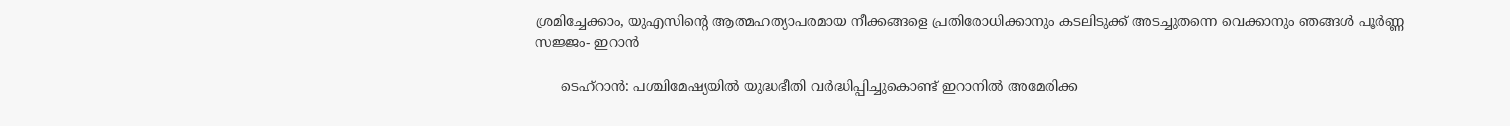ശ്രമിച്ചേക്കാം, യുഎസിന്റെ ആത്മഹത്യാപരമായ നീക്കങ്ങളെ പ്രതിരോധിക്കാനും കടലിടുക്ക് അടച്ചുതന്നെ വെക്കാനും ഞങ്ങൾ പൂർണ്ണ സജ്ജം- ഇറാൻ

      ടെഹ്റാൻ: പശ്ചിമേഷ്യയിൽ യുദ്ധഭീതി വർദ്ധിപ്പിച്ചുകൊണ്ട് ഇറാനിൽ അമേരിക്ക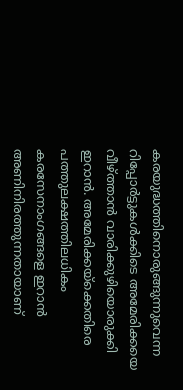കരയുദ്ധത്തിനൊരുങ്ങുന്നുവെന്ന റിപ്പോർട്ടുകൾക്കിടെ അമേരിക്കയെ വീഴ്ത്താൻ വാരിക്കുഴിയൊരുക്കി ഇറാൻ. അമേരിക്കയ്ക്കെതിരെ പത്തുലക്ഷത്തിലധികം കരസേനാംഗങ്ങളെ ഇറാൻ അണിനിരത്തുന്നതായാണ്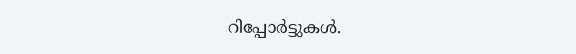റിപ്പോർട്ടുകൾ.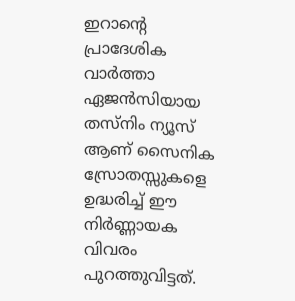ഇറാന്റെ പ്രാദേശിക വാർത്താ ഏജൻസിയായ തസ്നിം ന്യൂസ് ആണ് സൈനിക സ്രോതസ്സുകളെ ഉദ്ധരിച്ച് ഈ നിർണ്ണായക വിവരം പുറത്തുവിട്ടത്.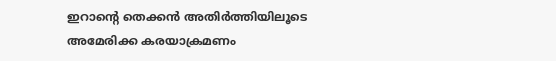ഇറാന്റെ തെക്കൻ അതിർത്തിയിലൂടെ അമേരിക്ക കരയാക്രമണം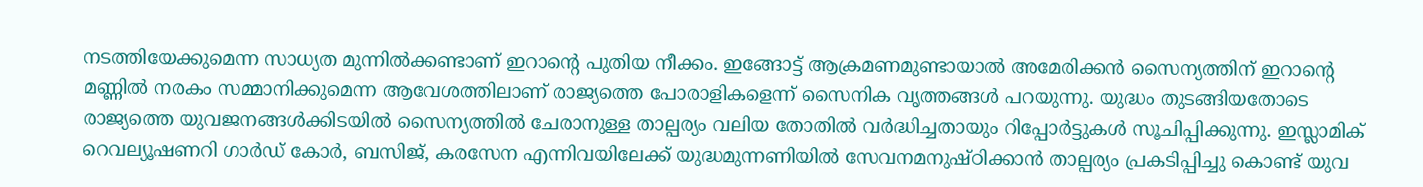നടത്തിയേക്കുമെന്ന സാധ്യത മുന്നിൽക്കണ്ടാണ് ഇറാന്റെ പുതിയ നീക്കം. ഇങ്ങോട്ട് ആക്രമണമുണ്ടായാൽ അമേരിക്കൻ സൈന്യത്തിന് ഇറാന്റെ മണ്ണിൽ നരകം സമ്മാനിക്കുമെന്ന ആവേശത്തിലാണ് രാജ്യത്തെ പോരാളികളെന്ന് സൈനിക വൃത്തങ്ങൾ പറയുന്നു. യുദ്ധം തുടങ്ങിയതോടെ രാജ്യത്തെ യുവജനങ്ങൾക്കിടയിൽ സൈന്യത്തിൽ ചേരാനുള്ള താല്പര്യം വലിയ തോതിൽ വർദ്ധിച്ചതായും റിപ്പോർട്ടുകൾ സൂചിപ്പിക്കുന്നു. ഇസ്ലാമിക് റെവല്യൂഷണറി ഗാർഡ് കോർ, ബസിജ്, കരസേന എന്നിവയിലേക്ക് യുദ്ധമുന്നണിയിൽ സേവനമനുഷ്ഠിക്കാൻ താല്പര്യം പ്രകടിപ്പിച്ചു കൊണ്ട് യുവ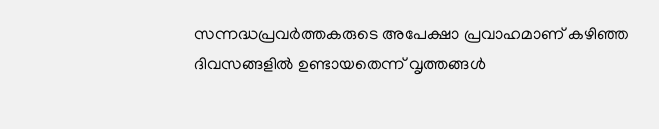സന്നദ്ധപ്രവർത്തകരുടെ അപേക്ഷാ പ്രവാഹമാണ് കഴിഞ്ഞ ദിവസങ്ങളിൽ ഉണ്ടായതെന്ന് വൃത്തങ്ങൾ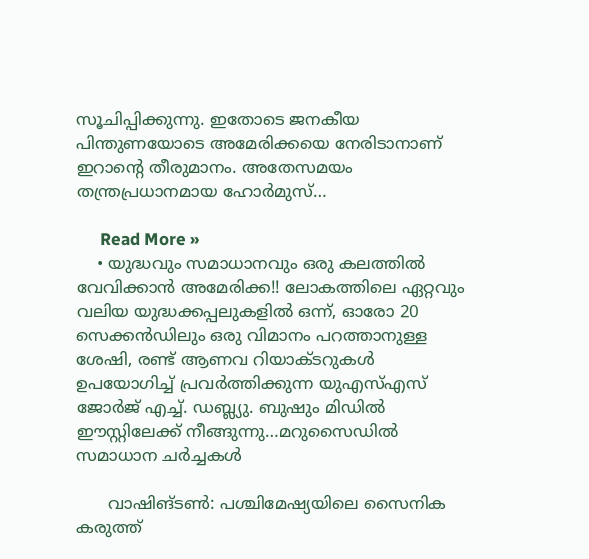സൂചിപ്പിക്കുന്നു. ഇതോടെ ജനകീയ പിന്തുണയോടെ അമേരിക്കയെ നേരിടാനാണ് ഇറാന്റെ തീരുമാനം. അതേസമയം തന്ത്രപ്രധാനമായ ഹോർമുസ്…

      Read More »
    • യുദ്ധവും സമാധാനവും ഒരു കലത്തിൽ വേവിക്കാൻ അമേരിക്ക!! ലോകത്തിലെ ഏറ്റവും വലിയ യുദ്ധക്കപ്പലുകളിൽ ഒന്ന്, ഓരോ 20 സെക്കൻഡിലും ഒരു വിമാനം പറത്താനുള്ള ശേഷി, രണ്ട് ആണവ റിയാക്ടറുകൾ ഉപയോഗിച്ച് പ്രവർത്തിക്കുന്ന യുഎസ്എസ് ജോർജ് എച്ച്. ഡബ്ല്യു. ബുഷും മിഡിൽ ഈസ്റ്റിലേക്ക് നീങ്ങുന്നു…മറുസൈഡിൽ സമാധാന ചർച്ചകൾ

      വാഷിങ്ടൺ: പശ്ചിമേഷ്യയിലെ സൈനിക കരുത്ത്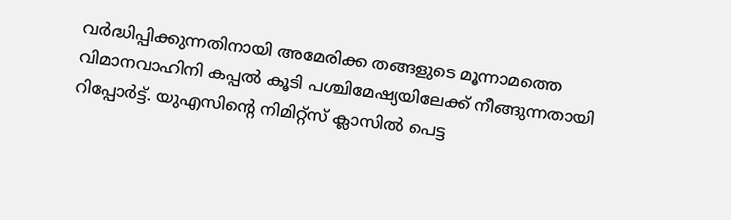വർദ്ധിപ്പിക്കുന്നതിനായി അമേരിക്ക തങ്ങളുടെ മൂന്നാമത്തെ വിമാനവാഹിനി കപ്പൽ കൂടി പശ്ചിമേഷ്യയിലേക്ക് നീങ്ങുന്നതായി റിപ്പോർട്ട്. യുഎസിന്റെ നിമിറ്റ്സ് ക്ലാസിൽ പെട്ട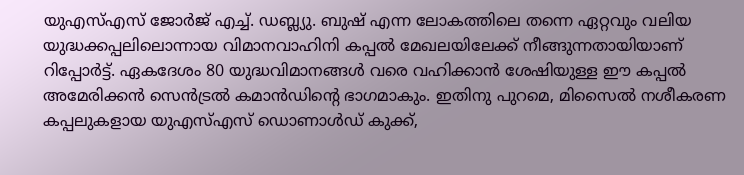യുഎസ്എസ് ജോർജ് എച്ച്. ഡബ്ല്യു. ബുഷ് എന്ന ലോകത്തിലെ തന്നെ ഏറ്റവും വലിയ യുദ്ധക്കപ്പലിലൊന്നായ വിമാനവാഹിനി കപ്പൽ മേഖലയിലേക്ക് നീങ്ങുന്നതായിയാണ് റിപ്പോർട്ട്. ഏകദേശം 80 യുദ്ധവിമാനങ്ങൾ വരെ വഹിക്കാൻ ശേഷിയുള്ള ഈ കപ്പൽ അമേരിക്കൻ സെൻട്രൽ കമാൻഡിന്റെ ഭാഗമാകും. ഇതിനു പുറമെ, മിസൈൽ നശീകരണ കപ്പലുകളായ യുഎസ്എസ് ഡൊണാൾഡ് കുക്ക്,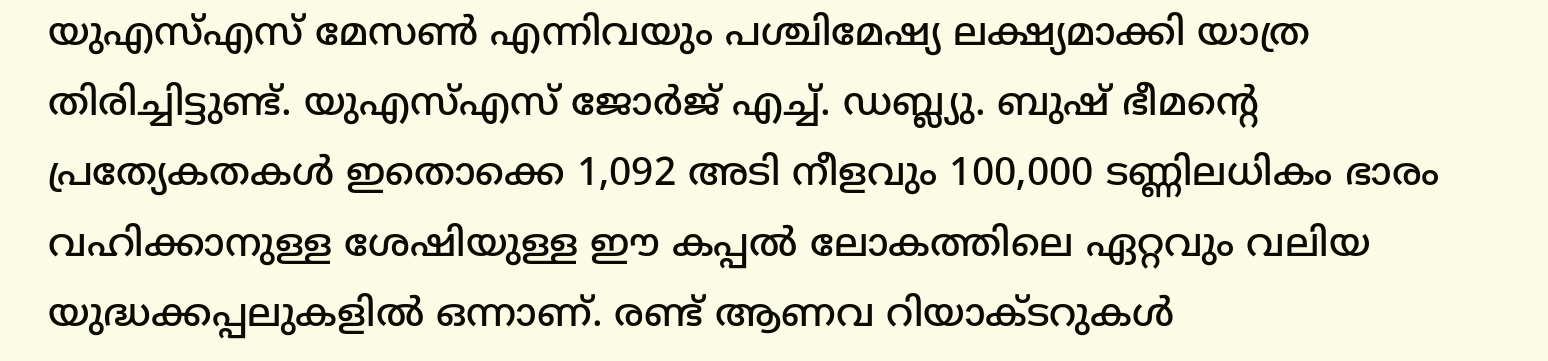യുഎസ്എസ് മേസൺ എന്നിവയും പശ്ചിമേഷ്യ ലക്ഷ്യമാക്കി യാത്ര തിരിച്ചിട്ടുണ്ട്. യുഎസ്എസ് ജോർജ് എച്ച്. ഡബ്ല്യു. ബുഷ് ഭീമന്റെ പ്രത്യേകതകൾ ഇതൊക്കെ 1,092 അടി നീളവും 100,000 ടണ്ണിലധികം ഭാരം വഹിക്കാനുള്ള ശേഷിയുള്ള ഈ കപ്പൽ ലോകത്തിലെ ഏറ്റവും വലിയ യുദ്ധക്കപ്പലുകളിൽ ഒന്നാണ്. രണ്ട് ആണവ റിയാക്ടറുകൾ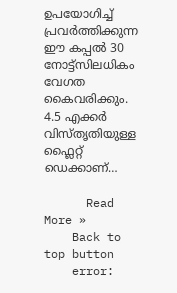ഉപയോഗിച്ച് പ്രവർത്തിക്കുന്ന ഈ കപ്പൽ 30 നോട്ട്സിലധികം വേഗത കൈവരിക്കും. 4.5 എക്കർ വിസ്തൃതിയുള്ള ഫ്ലൈറ്റ് ഡെക്കാണ്…

      Read More »
    Back to top button
    error: